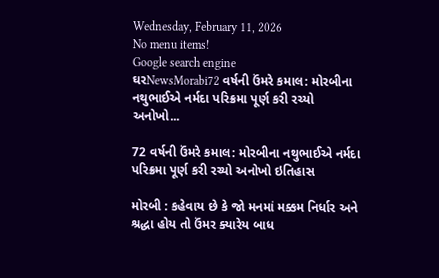Wednesday, February 11, 2026
No menu items!
Google search engine
ઘરNewsMorabi72 વર્ષની ઉંમરે કમાલ: મોરબીના નથુભાઈએ નર્મદા પરિક્રમા પૂર્ણ કરી રચ્યો અનોખો...

72 વર્ષની ઉંમરે કમાલ: મોરબીના નથુભાઈએ નર્મદા પરિક્રમા પૂર્ણ કરી રચ્યો અનોખો ઇતિહાસ

મોરબી : કહેવાય છે કે જો મનમાં મક્કમ નિર્ધાર અને શ્રદ્ધા હોય તો ઉંમર ક્યારેય બાધ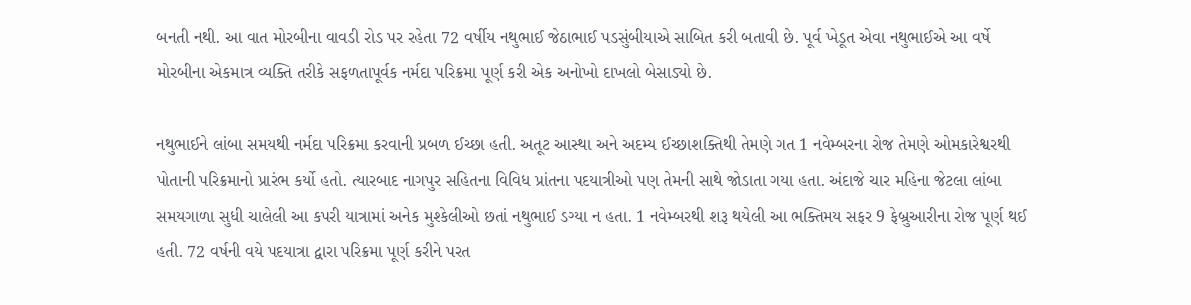બનતી નથી. આ વાત મોરબીના વાવડી રોડ પર રહેતા 72 વર્ષીય નથુભાઈ જેઠાભાઈ પડસુંબીયાએ સાબિત કરી બતાવી છે. પૂર્વ ખેડૂત એવા નથુભાઈએ આ વર્ષે મોરબીના એકમાત્ર વ્યક્તિ તરીકે સફળતાપૂર્વક નર્મદા પરિક્રમા પૂર્ણ કરી એક અનોખો દાખલો બેસાડ્યો છે.

નથુભાઈને લાંબા સમયથી નર્મદા પરિક્રમા કરવાની પ્રબળ ઈચ્છા હતી. અતૂટ આસ્થા અને અદમ્ય ઈચ્છાશક્તિથી તેમણે ગત 1 નવેમ્બરના રોજ તેમણે ઓમકારેશ્વરથી પોતાની પરિક્રમાનો પ્રારંભ કર્યો હતો. ત્યારબાદ નાગપુર સહિતના વિવિધ પ્રાંતના પદયાત્રીઓ પણ તેમની સાથે જોડાતા ગયા હતા. અંદાજે ચાર મહિના જેટલા લાંબા સમયગાળા સુધી ચાલેલી આ કપરી યાત્રામાં અનેક મુશ્કેલીઓ છતાં નથુભાઈ ડગ્યા ન હતા. 1 નવેમ્બરથી શરૂ થયેલી આ ભક્તિમય સફર 9 ફેબ્રુઆરીના રોજ પૂર્ણ થઈ હતી. 72 વર્ષની વયે પદયાત્રા દ્વારા પરિક્રમા પૂર્ણ કરીને પરત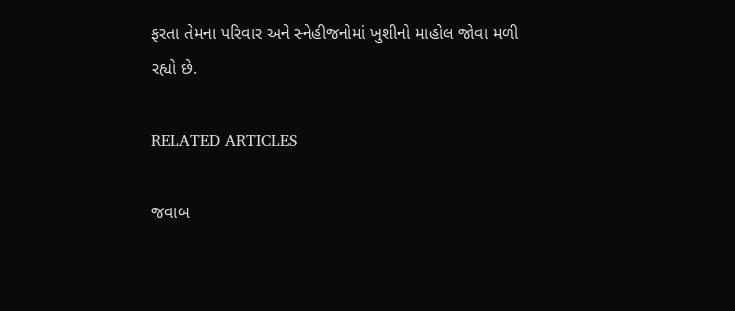ફરતા તેમના પરિવાર અને સ્નેહીજનોમાં ખુશીનો માહોલ જોવા મળી રહ્યો છે.

RELATED ARTICLES

જવાબ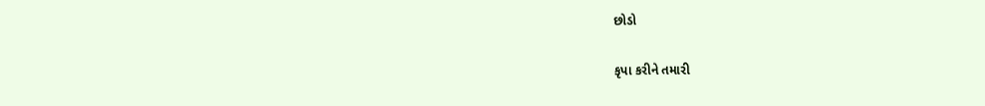છોડો

કૃપા કરીને તમારી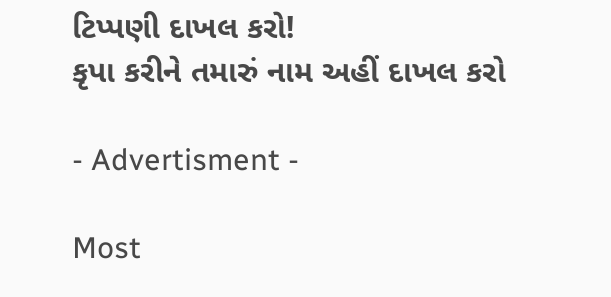ટિપ્પણી દાખલ કરો!
કૃપા કરીને તમારું નામ અહીં દાખલ કરો

- Advertisment -

Most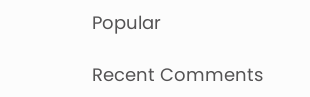Popular

Recent Comments